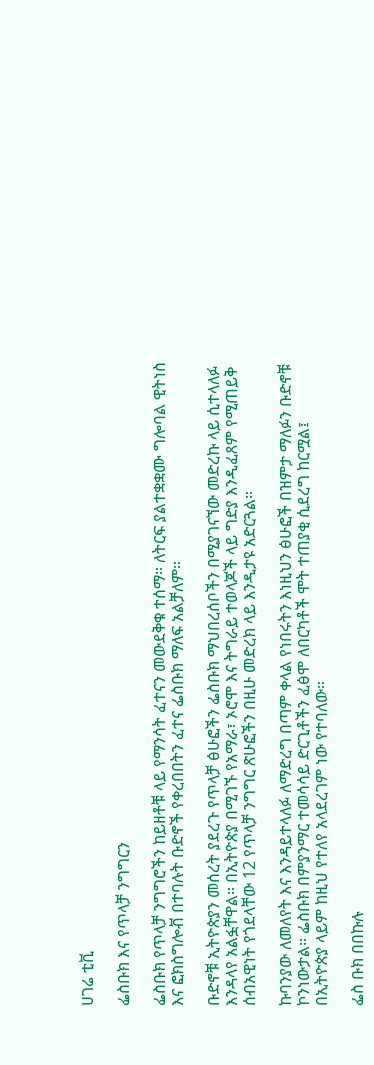ሀገሬ ቲቪ

ፌስቡክ እና የጥላቻ ንግግርን

ፌስቡክ የጥላቻ ንግግሮችን ከይዘቶቹ ላይ የማንሳት ፈተናን መውደቅቁ ተሰማ። ለትርፍ ያልተቋቋሙ ግሎባል ዊትነስ እና ፎክስግሎቭ በተባሉት ቡድኖች የቀረበበትን ፈተና ፌስቡክ ማለፍ አልቻለም።

ቡድኖቹ ኢትዮጵያን መሰረት ያደረጉ የጥላቻ ፅሁፎችን ፌስቡክ ማህበረሰቦችን በሚያገናኘው መድረኩ ላይ ሲተላለፉ እንዳላየ አልፏቸዋል። በኢትዮጵያ በሚገኙ የአማራ፣ ኦሮሞ እና ትግራይ ተወላጆች ላይ ግድያ እንዲፈጸም የሚጠይቅ ሰብአዊነት የጎደላቸው 12 የጥላቻ ንግግር ጽሁፎችን በዚሁ መድረክ ላይ እንዲታዩ አድርጓል።

ኩባንያው ለመለየት እና እንዳይተላለፉ ለማድረግ በጣም ቀላል የነበሩትን እነዚህን ፅሁፎች በዝምታ ማለፉን ቡድኖቹ ኮንነውታል። ፌስቡክ በምያንማር ተመሳሳይ ድርጊቶችን ፈፅሞ ለበርካቶች ሞት ተጠያቂ ሲደረግ ከርሟል፤ በኢትዮጵያ ላይም ከዚህ የተለየ አላደረገም ነው የተባለው።

ፌስ ቡክ በበኩሉ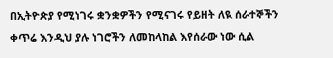በኢትዮጵያ የሚነገሩ ቋንቋዎችን የሚናገሩ የይዘት ለዪ ሰራተኞችን ቀጥሬ እንዲህ ያሉ ነገሮችን ለመከላከል እየሰራው ነው ሲል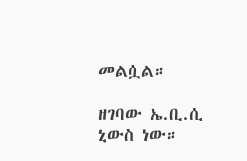መልሷል።

ዘገባው ኤ.ቢ.ሲ ኒውስ ነው።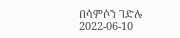በሳምሶን ገድሉ
2022-06-10